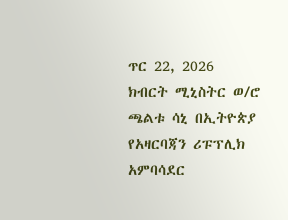ጥር 22, 2026
ክብርት ሚኒስትር ወ/ሮ ጫልቱ ሳኒ በኢትዮጵያ የአዛርባጃን ሪፑፕሊክ አምባሳደር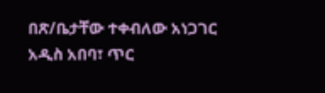በጽ/ቤታቸው ተቀብለው አነጋገር
አዲስ አበባ፣ ጥር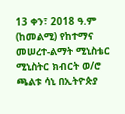13 ቀን፣ 2018 ዓ.ም (ከመልሚ) የከተማና መሠረተ-ልማት ሚኒስቴር ሚኒስትር ክብርት ወ/ሮ ጫልቱ ሳኒ በኢትዮጵያ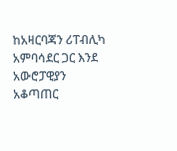ከአዛርባጃን ሪፐብሊካ አምባሳደር ጋር እንደ አውሮፓዊያን አቆጣጠር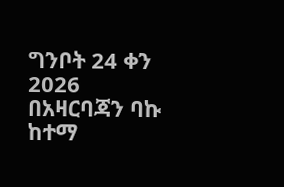ግንቦት 24 ቀን 2026 በአዛርባጃን ባኩ ከተማ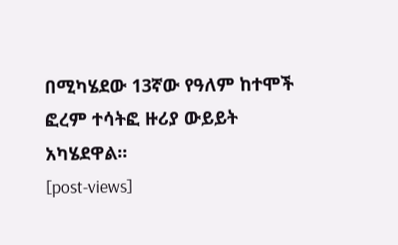በሚካሄደው 13ኛው የዓለም ከተሞች ፎረም ተሳትፎ ዙሪያ ውይይት አካሄደዋል፡፡
[post-views]